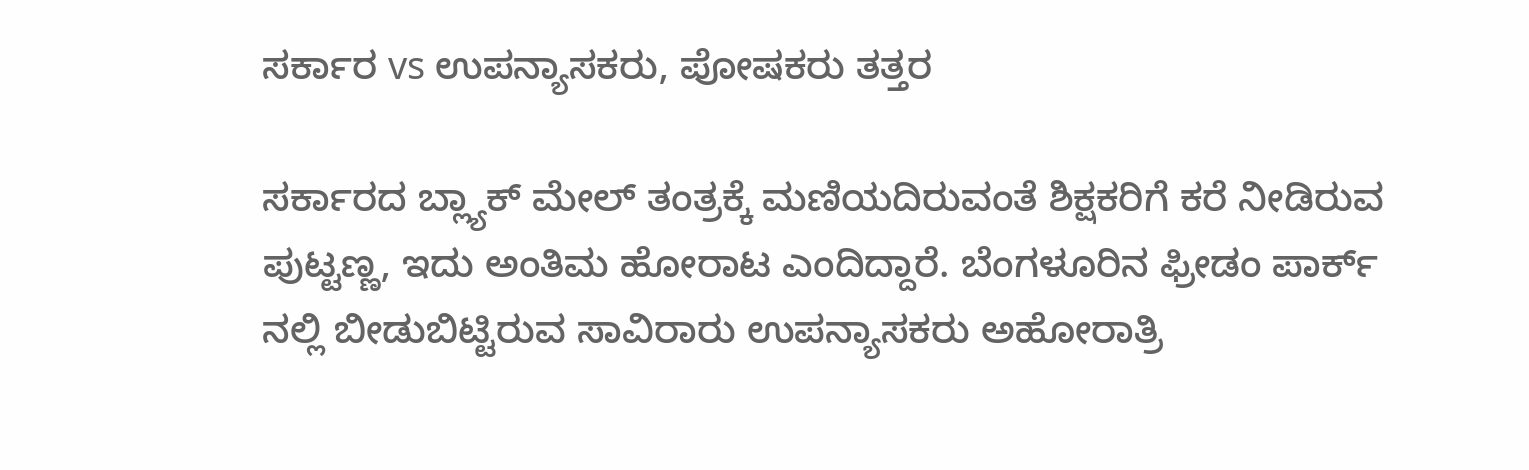ಸರ್ಕಾರ vs ಉಪನ್ಯಾಸಕರು, ಪೋಷಕರು ತತ್ತರ

ಸರ್ಕಾರದ ಬ್ಲ್ಯಾಕ್ ಮೇಲ್ ತಂತ್ರಕ್ಕೆ ಮಣಿಯದಿರುವಂತೆ ಶಿಕ್ಷಕರಿಗೆ ಕರೆ ನೀಡಿರುವ ಪುಟ್ಟಣ್ಣ, ಇದು ಅಂತಿಮ ಹೋರಾಟ ಎಂದಿದ್ದಾರೆ. ಬೆಂಗಳೂರಿನ ಫ್ರೀಡಂ ಪಾರ್ಕ್ ನಲ್ಲಿ ಬೀಡುಬಿಟ್ಟಿರುವ ಸಾವಿರಾರು ಉಪನ್ಯಾಸಕರು ಅಹೋರಾತ್ರಿ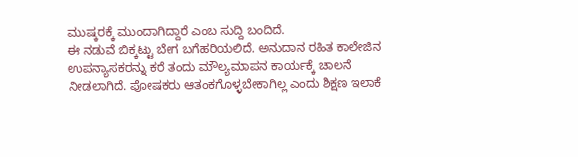ಮುಷ್ಕರಕ್ಕೆ ಮುಂದಾಗಿದ್ದಾರೆ ಎಂಬ ಸುದ್ದಿ ಬಂದಿದೆ.
ಈ ನಡುವೆ ಬಿಕ್ಕಟ್ಟು ಬೇಗ ಬಗೆಹರಿಯಲಿದೆ. ಅನುದಾನ ರಹಿತ ಕಾಲೇಜಿನ ಉಪನ್ಯಾಸಕರನ್ನು ಕರೆ ತಂದು ಮೌಲ್ಯಮಾಪನ ಕಾರ್ಯಕ್ಕೆ ಚಾಲನೆ ನೀಡಲಾಗಿದೆ. ಪೋಷಕರು ಆತಂಕಗೊಳ್ಳಬೇಕಾಗಿಲ್ಲ ಎಂದು ಶಿಕ್ಷಣ ಇಲಾಕೆ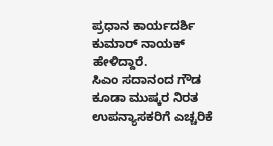ಪ್ರಧಾನ ಕಾರ್ಯದರ್ಶಿ ಕುಮಾರ್ ನಾಯಕ್ ಹೇಳಿದ್ದಾರೆ.
ಸಿಎಂ ಸದಾನಂದ ಗೌಡ ಕೂಡಾ ಮುಷ್ಕರ ನಿರತ ಉಪನ್ಯಾಸಕರಿಗೆ ಎಚ್ಚರಿಕೆ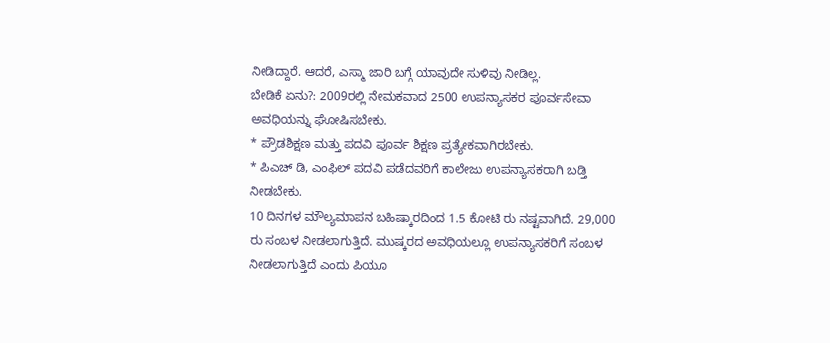ನೀಡಿದ್ದಾರೆ. ಆದರೆ, ಎಸ್ಮಾ ಜಾರಿ ಬಗ್ಗೆ ಯಾವುದೇ ಸುಳಿವು ನೀಡಿಲ್ಲ.
ಬೇಡಿಕೆ ಏನು?: 2009ರಲ್ಲಿ ನೇಮಕವಾದ 2500 ಉಪನ್ಯಾಸಕರ ಪೂರ್ವಸೇವಾ ಅವಧಿಯನ್ನು ಘೋಷಿಸಬೇಕು.
* ಪ್ರೌಡಶಿಕ್ಷಣ ಮತ್ತು ಪದವಿ ಪೂರ್ವ ಶಿಕ್ಷಣ ಪ್ರತ್ಯೇಕವಾಗಿರಬೇಕು.
* ಪಿಎಚ್ ಡಿ, ಎಂಫಿಲ್ ಪದವಿ ಪಡೆದವರಿಗೆ ಕಾಲೇಜು ಉಪನ್ಯಾಸಕರಾಗಿ ಬಡ್ತಿ ನೀಡಬೇಕು.
10 ದಿನಗಳ ಮೌಲ್ಯಮಾಪನ ಬಹಿಷ್ಕಾರದಿಂದ 1.5 ಕೋಟಿ ರು ನಷ್ಟವಾಗಿದೆ. 29,000 ರು ಸಂಬಳ ನೀಡಲಾಗುತ್ತಿದೆ. ಮುಷ್ಕರದ ಅವಧಿಯಲ್ಲೂ ಉಪನ್ಯಾಸಕರಿಗೆ ಸಂಬಳ ನೀಡಲಾಗುತ್ತಿದೆ ಎಂದು ಪಿಯೂ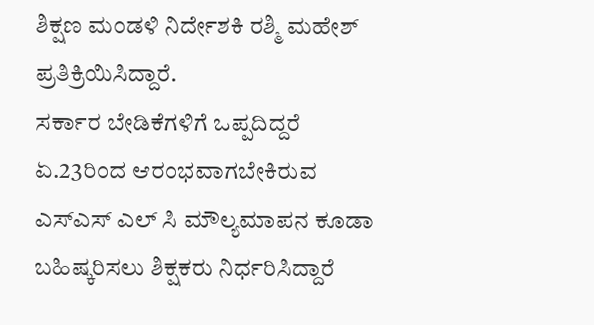ಶಿಕ್ಷಣ ಮಂಡಳಿ ನಿರ್ದೇಶಕಿ ರಶ್ಮಿ ಮಹೇಶ್ ಪ್ರತಿಕ್ರಿಯಿಸಿದ್ದಾರೆ.
ಸರ್ಕಾರ ಬೇಡಿಕೆಗಳಿಗೆ ಒಪ್ಪದಿದ್ದರೆ ಏ.23ರಿಂದ ಆರಂಭವಾಗಬೇಕಿರುವ ಎಸ್ಎಸ್ ಎಲ್ ಸಿ ಮೌಲ್ಯಮಾಪನ ಕೂಡಾ ಬಹಿಷ್ಕರಿಸಲು ಶಿಕ್ಷಕರು ನಿರ್ಧರಿಸಿದ್ದಾರೆ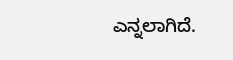ಎನ್ನಲಾಗಿದೆ.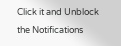Click it and Unblock the Notifications